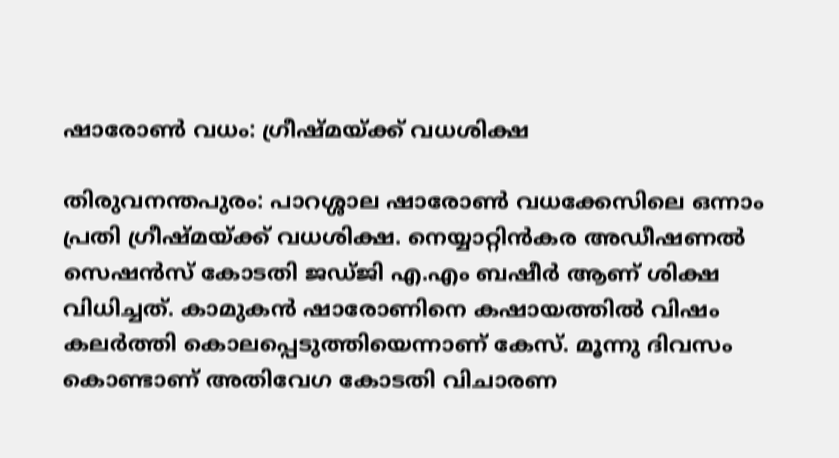ഷാരോണ്‍ വധം: ഗ്രീഷ്മയ്ക്ക് വധശിക്ഷ

തിരുവനന്തപുരം: പാറശ്ശാല ഷാരോണ്‍ വധക്കേസിലെ ഒന്നാം പ്രതി ഗ്രീഷ്മയ്ക്ക് വധശിക്ഷ. നെയ്യാറ്റിന്‍കര അഡീഷണല്‍ സെഷന്‍സ് കോടതി ജഡ്ജി എ.എം ബഷീര്‍ ആണ് ശിക്ഷ വിധിച്ചത്. കാമുകന്‍ ഷാരോണിനെ കഷായത്തില്‍ വിഷം കലര്‍ത്തി കൊലപ്പെടുത്തിയെന്നാണ് കേസ്. മൂന്നു ദിവസം കൊണ്ടാണ് അതിവേഗ കോടതി വിചാരണ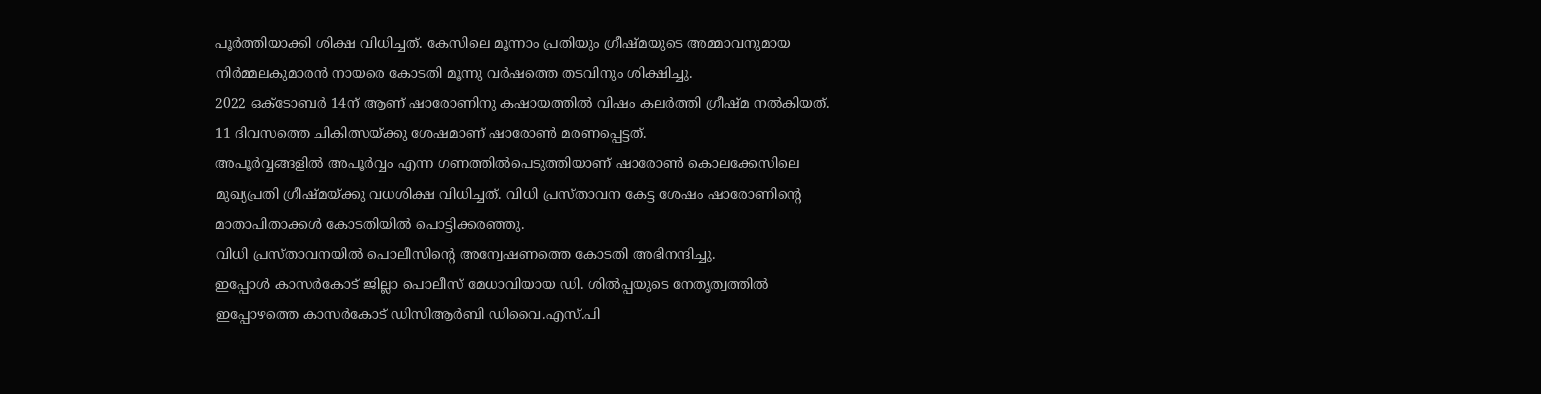പൂര്‍ത്തിയാക്കി ശിക്ഷ വിധിച്ചത്. കേസിലെ മൂന്നാം പ്രതിയും ഗ്രീഷ്മയുടെ അമ്മാവനുമായ നിര്‍മ്മലകുമാരന്‍ നായരെ കോടതി മൂന്നു വര്‍ഷത്തെ തടവിനും ശിക്ഷിച്ചു.
2022 ഒക്ടോബര്‍ 14ന് ആണ് ഷാരോണിനു കഷായത്തില്‍ വിഷം കലര്‍ത്തി ഗ്രീഷ്മ നല്‍കിയത്.
11 ദിവസത്തെ ചികിത്സയ്ക്കു ശേഷമാണ് ഷാരോണ്‍ മരണപ്പെട്ടത്.
അപൂര്‍വ്വങ്ങളില്‍ അപൂര്‍വ്വം എന്ന ഗണത്തില്‍പെടുത്തിയാണ് ഷാരോണ്‍ കൊലക്കേസിലെ മുഖ്യപ്രതി ഗ്രീഷ്മയ്ക്കു വധശിക്ഷ വിധിച്ചത്. വിധി പ്രസ്താവന കേട്ട ശേഷം ഷാരോണിന്റെ മാതാപിതാക്കള്‍ കോടതിയില്‍ പൊട്ടിക്കരഞ്ഞു.
വിധി പ്രസ്താവനയില്‍ പൊലീസിന്റെ അന്വേഷണത്തെ കോടതി അഭിനന്ദിച്ചു.
ഇപ്പോള്‍ കാസര്‍കോട് ജില്ലാ പൊലീസ് മേധാവിയായ ഡി. ശില്‍പ്പയുടെ നേതൃത്വത്തില്‍ ഇപ്പോഴത്തെ കാസര്‍കോട് ഡിസിആര്‍ബി ഡിവൈ.എസ്.പി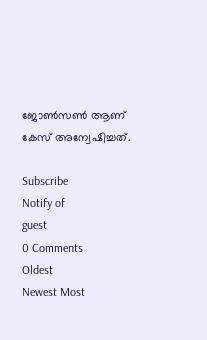ജോണ്‍സണ്‍ ആണ് കേസ് അന്വേഷിച്ചത്.

Subscribe
Notify of
guest
0 Comments
Oldest
Newest Most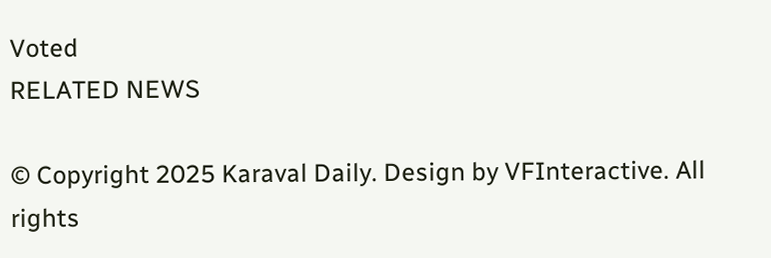Voted
RELATED NEWS

© Copyright 2025 Karaval Daily. Design by VFInteractive. All rights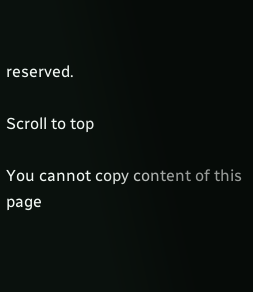reserved.

Scroll to top

You cannot copy content of this page